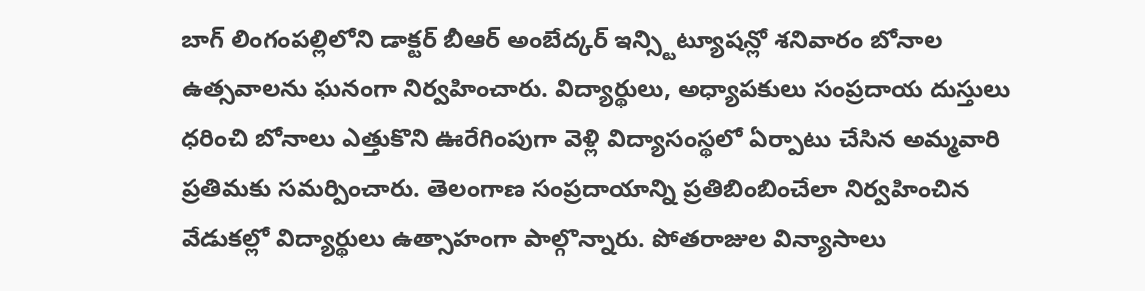బాగ్ లింగంపల్లిలోని డాక్టర్ బీఆర్ అంబేద్కర్ ఇన్స్టిట్యూషన్లో శనివారం బోనాల ఉత్సవాలను ఘనంగా నిర్వహించారు. విద్యార్థులు, అధ్యాపకులు సంప్రదాయ దుస్తులు ధరించి బోనాలు ఎత్తుకొని ఊరేగింపుగా వెళ్లి విద్యాసంస్థలో ఏర్పాటు చేసిన అమ్మవారి ప్రతిమకు సమర్పించారు. తెలంగాణ సంప్రదాయాన్ని ప్రతిబింబించేలా నిర్వహించిన వేడుకల్లో విద్యార్థులు ఉత్సాహంగా పాల్గొన్నారు. పోతరాజుల విన్యాసాలు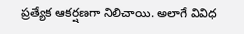ప్రత్యేక ఆకర్షణగా నిలిచాయి. అలాగే వివిధ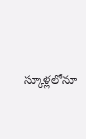స్కూళ్లలోనూ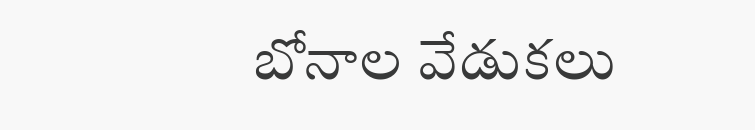బోనాల వేడుకలు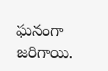ఘనంగా జరిగాయి.